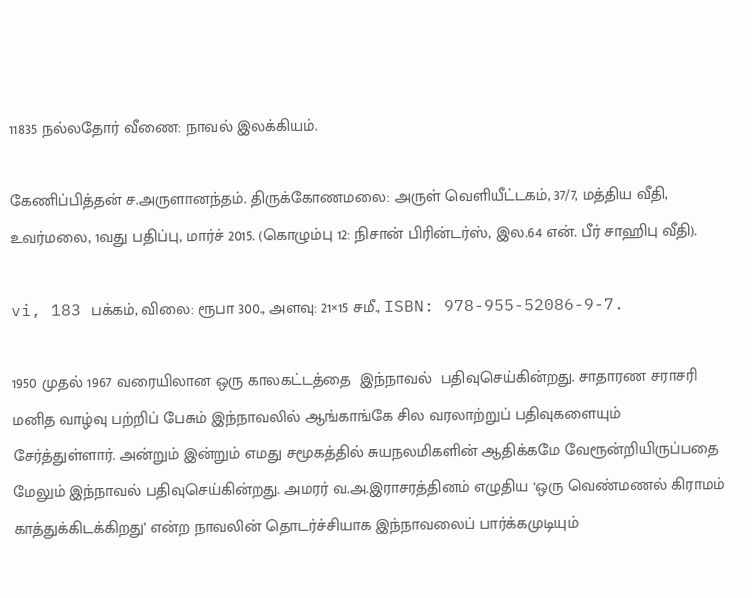11835 நல்லதோர் வீணை: நாவல் இலக்கியம்.

கேணிப்பித்தன் ச.அருளானந்தம். திருக்கோணமலை: அருள் வெளியீட்டகம், 37/7, மத்திய வீதி, உவர்மலை, 1வது பதிப்பு, மார்ச் 2015. (கொழும்பு 12: நிசான் பிரின்டர்ஸ், இல.64 என். பீர் சாஹிபு வீதி).

vi, 183 பக்கம், விலை: ரூபா 300., அளவு: 21×15 சமீ., ISBN: 978-955-52086-9-7.

1950 முதல் 1967 வரையிலான ஒரு காலகட்டத்தை  இந்நாவல்  பதிவுசெய்கின்றது. சாதாரண சராசரி மனித வாழ்வு பற்றிப் பேசும் இந்நாவலில் ஆங்காங்கே சில வரலாற்றுப் பதிவுகளையும் சேர்த்துள்ளார். அன்றும் இன்றும் எமது சமூகத்தில் சுயநலமிகளின் ஆதிக்கமே வேரூன்றியிருப்பதை மேலும் இந்நாவல் பதிவுசெய்கின்றது. அமரர் வ.அ.இராசரத்தினம் எழுதிய ‘ஒரு வெண்மணல் கிராமம் காத்துக்கிடக்கிறது’ என்ற நாவலின் தொடர்ச்சியாக இந்நாவலைப் பார்க்கமுடியும்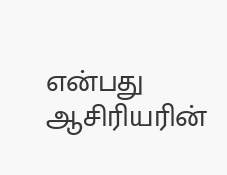என்பது ஆசிரியரின்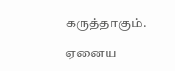கருத்தாகும்.

ஏனைய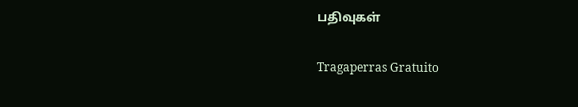பதிவுகள்

Tragaperras Gratuito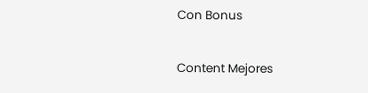Con Bonus

Content Mejores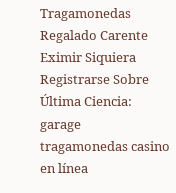Tragamonedas Regalado Carente Eximir Siquiera Registrarse Sobre Última Ciencia: garage tragamonedas casino en línea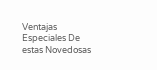Ventajas Especiales De estas Novedosas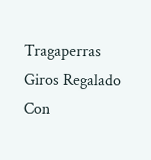Tragaperras Giros Regalado Con